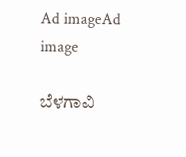Ad imageAd image

ಬೆಳಗಾವಿ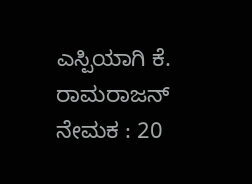ಎಸ್ಪಿಯಾಗಿ ಕೆ. ರಾಮರಾಜನ್ ನೇಮಕ : 20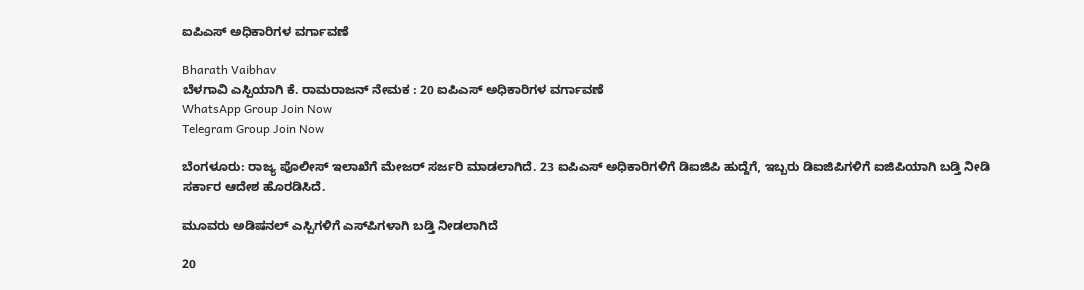ಐಪಿಎಸ್ ಅಧಿಕಾರಿಗಳ ವರ್ಗಾವಣೆ

Bharath Vaibhav
ಬೆಳಗಾವಿ ಎಸ್ಪಿಯಾಗಿ ಕೆ. ರಾಮರಾಜನ್ ನೇಮಕ : 20 ಐಪಿಎಸ್ ಅಧಿಕಾರಿಗಳ ವರ್ಗಾವಣೆ
WhatsApp Group Join Now
Telegram Group Join Now

ಬೆಂಗಳೂರು: ರಾಜ್ಯ ಪೊಲೀಸ್ ಇಲಾಖೆಗೆ ಮೇಜರ್ ಸರ್ಜರಿ ಮಾಡಲಾಗಿದೆ. 23 ಐಪಿಎಸ್ ಅಧಿಕಾರಿಗಳಿಗೆ ಡಿಐಜಿಪಿ ಹುದ್ದೆಗೆ, ಇಬ್ಬರು ಡಿಐಜಿಪಿಗಳಿಗೆ ಐಜಿಪಿಯಾಗಿ ಬಡ್ತಿ ನೀಡಿ ಸರ್ಕಾರ ಆದೇಶ ಹೊರಡಿಸಿದೆ.

ಮೂವರು ಅಡಿಷನಲ್ ಎಸ್ಪಿಗಳಿಗೆ ಎಸ್‌ಪಿಗಳಾಗಿ ಬಡ್ತಿ ನೀಡಲಾಗಿದೆ

20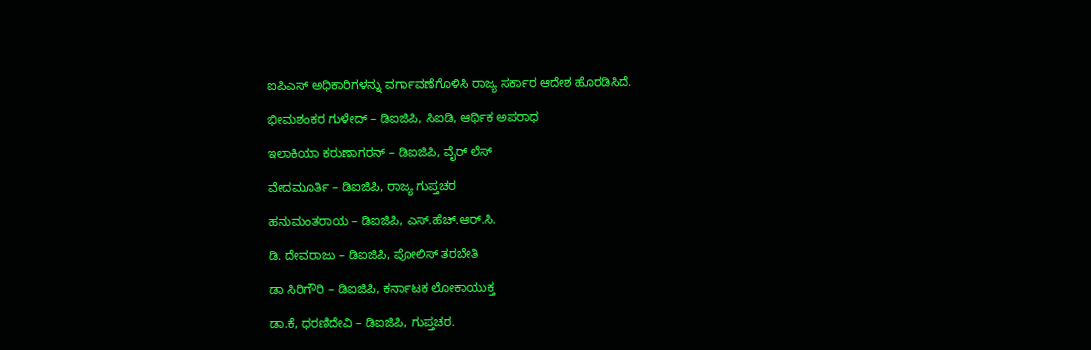ಐಪಿಎಸ್ ಅಧಿಕಾರಿಗಳನ್ನು ವರ್ಗಾವಣೆಗೊಳಿಸಿ ರಾಜ್ಯ ಸರ್ಕಾರ ಆದೇಶ ಹೊರಡಿಸಿದೆ.

ಭೀಮಶಂಕರ ಗುಳೇದ್ – ಡಿಐಜಿಪಿ, ಸಿಐಡಿ, ಆರ್ಥಿಕ ಅಪರಾಧ

ಇಲಾಕಿಯಾ ಕರುಣಾಗರನ್ – ಡಿಐಜಿಪಿ, ವೈರ್ ಲೆಸ್

ವೇದಮೂರ್ತಿ – ಡಿಐಜಿಪಿ, ರಾಜ್ಯ ಗುಪ್ತಚರ

ಹನುಮಂತರಾಯ – ಡಿಐಜಿಪಿ, ಎಸ್.ಹೆಚ್.ಆರ್.ಸಿ.

ಡಿ. ದೇವರಾಜು – ಡಿಐಜಿಪಿ, ಪೋಲಿಸ್ ತರಬೇತಿ

ಡಾ ಸಿರಿಗೌರಿ – ಡಿಐಜಿಪಿ, ಕರ್ನಾಟಕ ಲೋಕಾಯುಕ್ತ

ಡಾ.ಕೆ, ಧರಣಿದೇವಿ – ಡಿಐಜಿಪಿ, ಗುಪ್ತಚರ.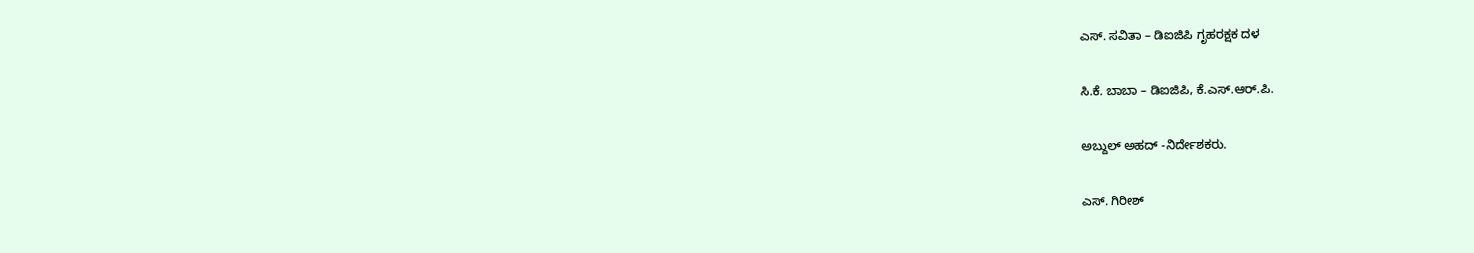ಎಸ್. ಸವಿತಾ – ಡಿಐಜಿಪಿ ಗೃಹರಕ್ಷಕ ದಳ

ಸಿ.ಕೆ. ಬಾಬಾ – ಡಿಐಜಿಪಿ, ಕೆ.ಎಸ್.ಆರ್.ಪಿ.

ಅಬ್ದುಲ್ ಅಹದ್ -ನಿರ್ದೇಶಕರು.

ಎಸ್. ಗಿರೀಶ್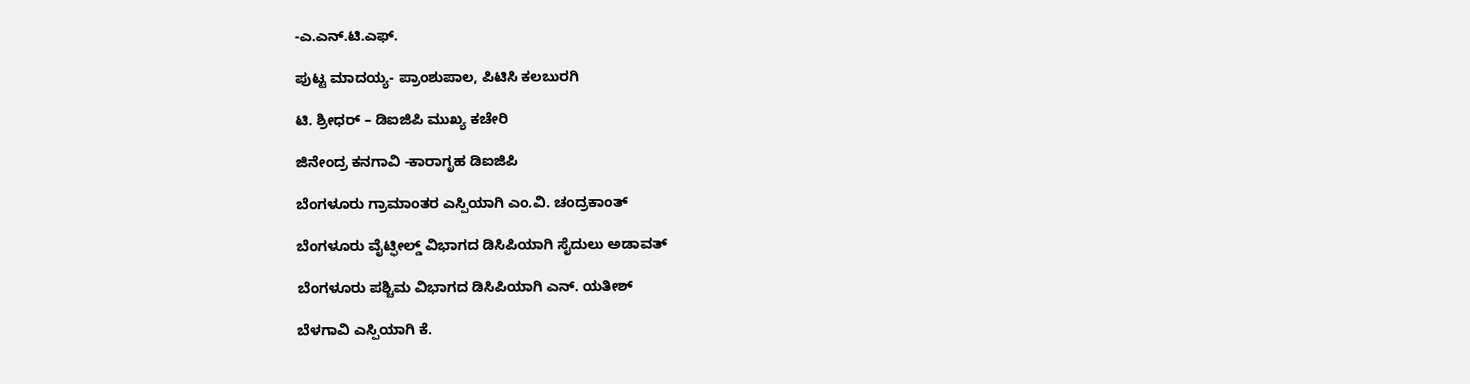-ಎ.ಎನ್.ಟಿ.ಎಫ್.

ಪುಟ್ಟ ಮಾದಯ್ಯ- ಪ್ರಾಂಶುಪಾಲ, ಪಿಟಿಸಿ ಕಲಬುರಗಿ

ಟಿ. ಶ್ರೀಧರ್ – ಡಿಐಜಿಪಿ ಮುಖ್ಯ ಕಚೇರಿ

ಜಿನೇಂದ್ರ ಕನಗಾವಿ -ಕಾರಾಗೃಹ ಡಿಐಜಿಪಿ

ಬೆಂಗಳೂರು ಗ್ರಾಮಾಂತರ ಎಸ್ಪಿಯಾಗಿ ಎಂ.ವಿ. ಚಂದ್ರಕಾಂತ್

ಬೆಂಗಳೂರು ವೈಟ್ಫೀಲ್ಡ್ ವಿಭಾಗದ ಡಿಸಿಪಿಯಾಗಿ ಸೈದುಲು ಅಡಾವತ್

ಬೆಂಗಳೂರು ಪಶ್ಚಿಮ ವಿಭಾಗದ ಡಿಸಿಪಿಯಾಗಿ ಎನ್. ಯತೀಶ್

ಬೆಳಗಾವಿ ಎಸ್ಪಿಯಾಗಿ ಕೆ.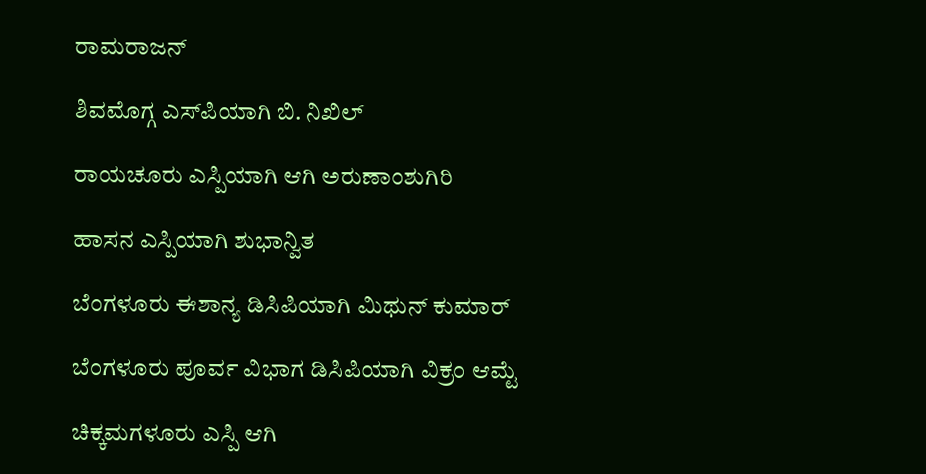ರಾಮರಾಜನ್

ಶಿವಮೊಗ್ಗ ಎಸ್‌ಪಿಯಾಗಿ ಬಿ. ನಿಖಿಲ್

ರಾಯಚೂರು ಎಸ್ಪಿಯಾಗಿ ಆಗಿ ಅರುಣಾಂಶುಗಿರಿ

ಹಾಸನ ಎಸ್ಪಿಯಾಗಿ ಶುಭಾನ್ವಿತ

ಬೆಂಗಳೂರು ಈಶಾನ್ಯ ಡಿಸಿಪಿಯಾಗಿ ಮಿಥುನ್ ಕುಮಾರ್

ಬೆಂಗಳೂರು ಪೂರ್ವ ವಿಭಾಗ ಡಿಸಿಪಿಯಾಗಿ ವಿಕ್ರಂ ಆಮ್ಟೆ

ಚಿಕ್ಕಮಗಳೂರು ಎಸ್ಪಿ ಆಗಿ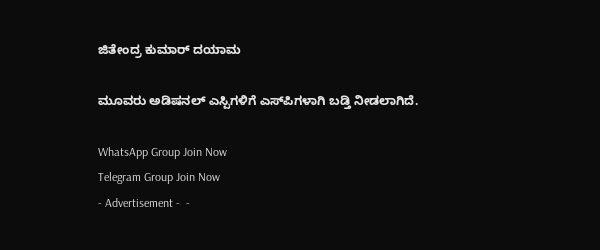ಜಿತೇಂದ್ರ ಕುಮಾರ್ ದಯಾಮ

ಮೂವರು ಅಡಿಷನಲ್ ಎಸ್ಪಿಗಳಿಗೆ ಎಸ್‌ಪಿಗಳಾಗಿ ಬಡ್ತಿ ನೀಡಲಾಗಿದೆ.

WhatsApp Group Join Now
Telegram Group Join Now
- Advertisement -  -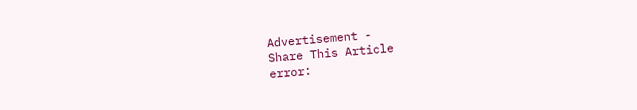Advertisement -
Share This Article
error: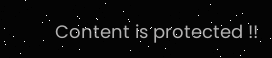Content is protected !!